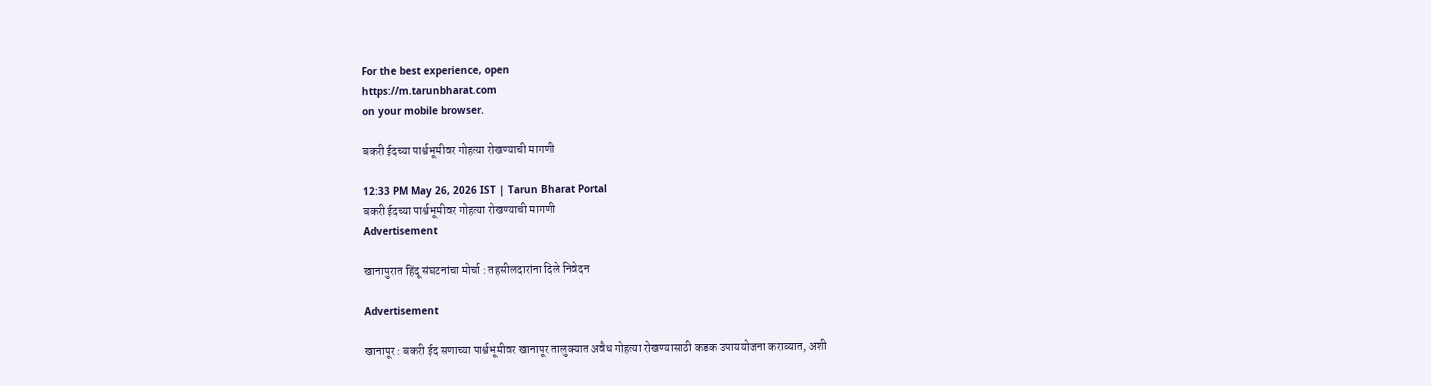For the best experience, open
https://m.tarunbharat.com
on your mobile browser.

बकरी ईदच्या पार्श्वभूमीवर गोहत्या रोखण्याची मागणी

12:33 PM May 26, 2026 IST | Tarun Bharat Portal
बकरी ईदच्या पार्श्वभूमीवर गोहत्या रोखण्याची मागणी
Advertisement

खानापुरात हिंदू संघटनांचा मोर्चा : तहसीलदारांना दिले निवेदन

Advertisement

खानापूर : बकरी ईद सणाच्या पार्श्वभूमीवर खानापूर तालुक्यात अवैध गोहत्या रोखण्यासाठी कडक उपाययोजना कराव्यात, अशी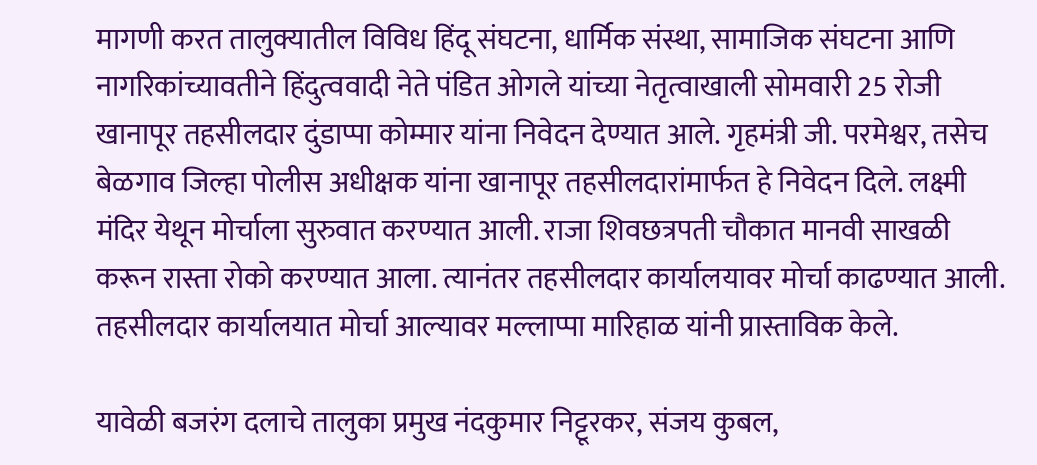मागणी करत तालुक्यातील विविध हिंदू संघटना, धार्मिक संस्था, सामाजिक संघटना आणि नागरिकांच्यावतीने हिंदुत्ववादी नेते पंडित ओगले यांच्या नेतृत्वाखाली सोमवारी 25 रोजी खानापूर तहसीलदार दुंडाप्पा कोम्मार यांना निवेदन देण्यात आले. गृहमंत्री जी. परमेश्वर, तसेच बेळगाव जिल्हा पोलीस अधीक्षक यांना खानापूर तहसीलदारांमार्फत हे निवेदन दिले. लक्ष्मी मंदिर येथून मोर्चाला सुरुवात करण्यात आली. राजा शिवछत्रपती चौकात मानवी साखळी करून रास्ता रोको करण्यात आला. त्यानंतर तहसीलदार कार्यालयावर मोर्चा काढण्यात आली. तहसीलदार कार्यालयात मोर्चा आल्यावर मल्लाप्पा मारिहाळ यांनी प्रास्ताविक केले.

यावेळी बजरंग दलाचे तालुका प्रमुख नंदकुमार निट्टूरकर, संजय कुबल,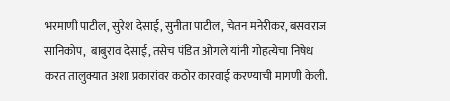भरमाणी पाटील, सुरेश देसाई, सुनीता पाटील, चेतन मनेरीकर, बसवराज सानिकोप,  बाबुराव देसाई, तसेच पंडित ओगले यांनी गोहत्येचा निषेध करत तालुक्यात अशा प्रकारांवर कठोर कारवाई करण्याची मागणी केली.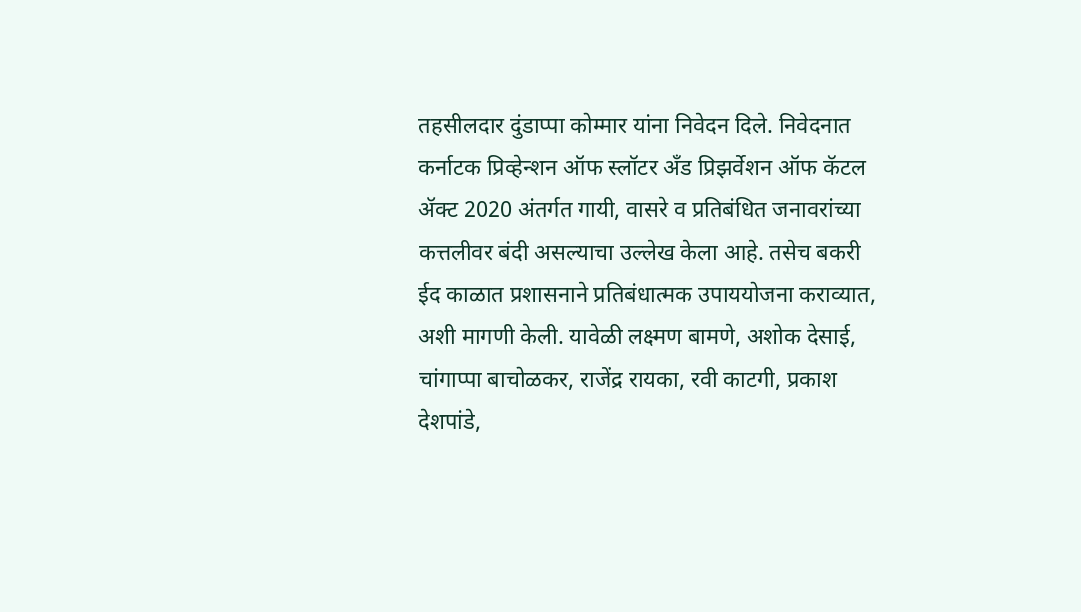तहसीलदार दुंडाप्पा कोम्मार यांना निवेदन दिले. निवेदनात कर्नाटक प्रिव्हेन्शन ऑफ स्लॉटर अँड प्रिझर्वेशन ऑफ कॅटल ॲक्ट 2020 अंतर्गत गायी, वासरे व प्रतिबंधित जनावरांच्या कत्तलीवर बंदी असल्याचा उल्लेख केला आहे. तसेच बकरी ईद काळात प्रशासनाने प्रतिबंधात्मक उपाययोजना कराव्यात, अशी मागणी केली. यावेळी लक्ष्मण बामणे, अशोक देसाई, चांगाप्पा बाचोळकर, राजेंद्र रायका, रवी काटगी, प्रकाश देशपांडे,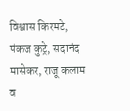विश्वास किरमटे, पंकज कुट्रे, सदानंद मासेकर, राजू कलाम व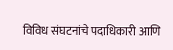विविध संघटनांचे पदाधिकारी आणि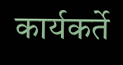कार्यकर्ते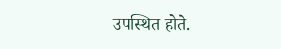उपस्थित होते.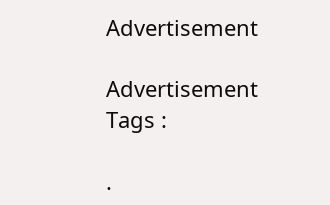Advertisement

Advertisement
Tags :

.